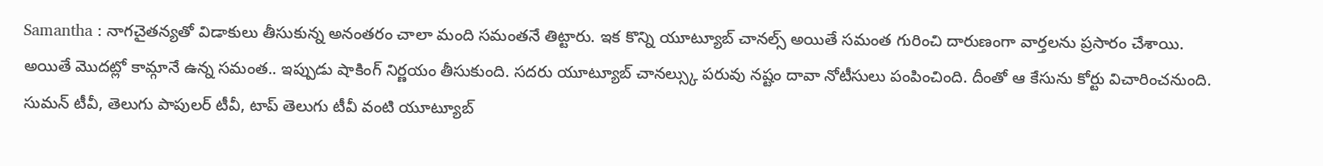Samantha : నాగచైతన్యతో విడాకులు తీసుకున్న అనంతరం చాలా మంది సమంతనే తిట్టారు. ఇక కొన్ని యూట్యూబ్ చానల్స్ అయితే సమంత గురించి దారుణంగా వార్తలను ప్రసారం చేశాయి. అయితే మొదట్లో కామ్గానే ఉన్న సమంత.. ఇప్పుడు షాకింగ్ నిర్ణయం తీసుకుంది. సదరు యూట్యూబ్ చానల్స్కు పరువు నష్టం దావా నోటీసులు పంపించింది. దీంతో ఆ కేసును కోర్టు విచారించనుంది.
సుమన్ టీవీ, తెలుగు పాపులర్ టీవీ, టాప్ తెలుగు టీవీ వంటి యూట్యూబ్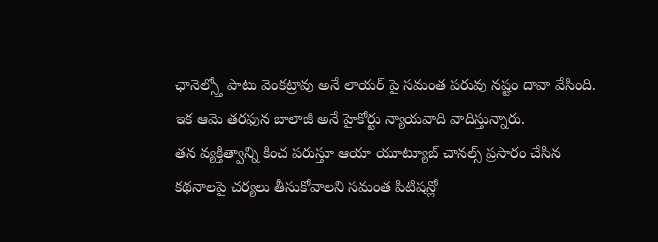ఛానెల్స్తో పాటు వెంకట్రావు అనే లాయర్ పై సమంత పరువు నష్టం దావా వేసింది. ఇక ఆమె తరఫున బాలాజీ అనే హైకోర్టు న్యాయవాది వాదిస్తున్నారు.
తన వ్యక్తిత్వాన్ని కించ పరుస్తూ ఆయా యూట్యూబ్ చానల్స్ ప్రసారం చేసిన కథనాలపై చర్యలు తీసుకోవాలని సమంత పిటిషన్లో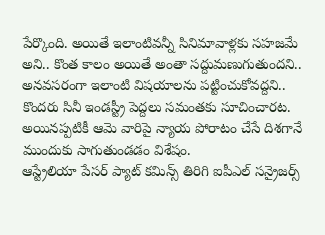పేర్కొంది. అయితే ఇలాంటివన్నీ సినిమావాళ్లకు సహజమే అని.. కొంత కాలం అయితే అంతా సద్దుమణుగుతుందని.. అనవసరంగా ఇలాంటి విషయాలను పట్టించుకోవద్దని.. కొందరు సినీ ఇండస్ట్రీ పెద్దలు సమంతకు సూచించారట. అయినప్పటికీ ఆమె వారిపై న్యాయ పోరాటం చేసే దిశగానే ముందుకు సాగుతుండడం విశేషం.
ఆస్ట్రేలియా పేసర్ ప్యాట్ కమిన్స్ తిరిగి ఐపీఎల్ సన్రైజర్స్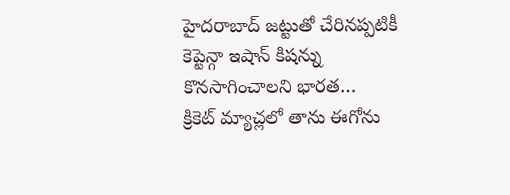హైదరాబాద్ జట్టుతో చేరినప్పటికీ కెప్టెన్గా ఇషాన్ కిషన్ను కొనసాగించాలని భారత…
క్రికెట్ మ్యాచ్లలో తాను ఈగోను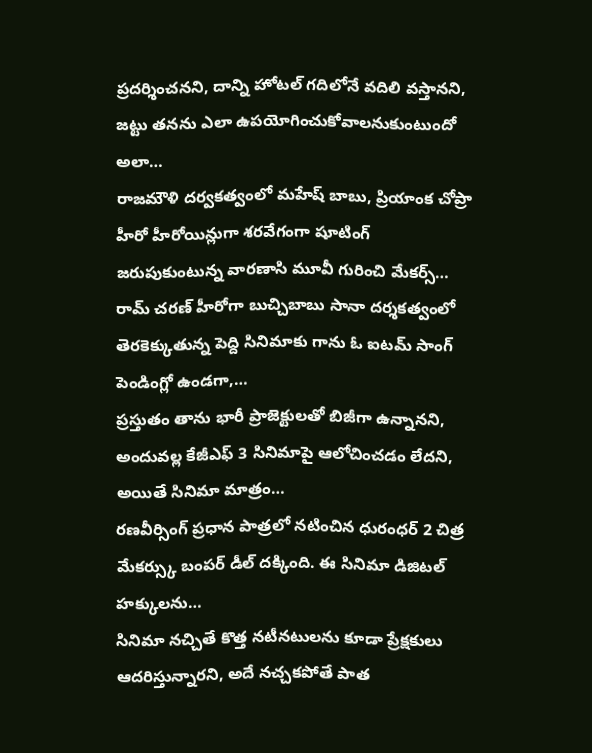ప్రదర్శించనని, దాన్ని హోటల్ గదిలోనే వదిలి వస్తానని, జట్టు తనను ఎలా ఉపయోగించుకోవాలనుకుంటుందో అలా…
రాజమౌళి దర్వకత్వంలో మహేష్ బాబు, ప్రియాంక చోప్రా హీరో హీరోయిన్లుగా శరవేగంగా షూటింగ్ జరుపుకుంటున్న వారణాసి మూవీ గురించి మేకర్స్…
రామ్ చరణ్ హీరోగా బుచ్చిబాబు సానా దర్శకత్వంలో తెరకెక్కుతున్న పెద్ది సినిమాకు గాను ఓ ఐటమ్ సాంగ్ పెండింగ్లో ఉండగా,…
ప్రస్తుతం తాను భారీ ప్రాజెక్టులతో బిజీగా ఉన్నానని, అందువల్ల కేజీఎఫ్ 3 సినిమాపై ఆలోచించడం లేదని, అయితే సినిమా మాత్రం…
రణవీర్సింగ్ ప్రధాన పాత్రలో నటించిన ధురంధర్ 2 చిత్ర మేకర్స్కు బంపర్ డీల్ దక్కింది. ఈ సినిమా డిజిటల్ హక్కులను…
సినిమా నచ్చితే కొత్త నటీనటులను కూడా ప్రేక్షకులు ఆదరిస్తున్నారని, అదే నచ్చకపోతే పాత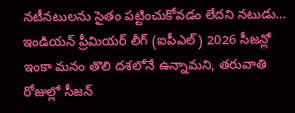నటీనటులను సైతం పట్టించుకోవడం లేదని నటుడు…
ఇండియన్ ప్రీమియర్ లీగ్ (ఐపీఎల్) 2026 సీజన్లో ఇంకా మనం తొలి దశలోనే ఉన్నామని, తరువాతి రోజుల్లో సీజన్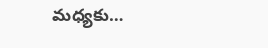మధ్యకు…